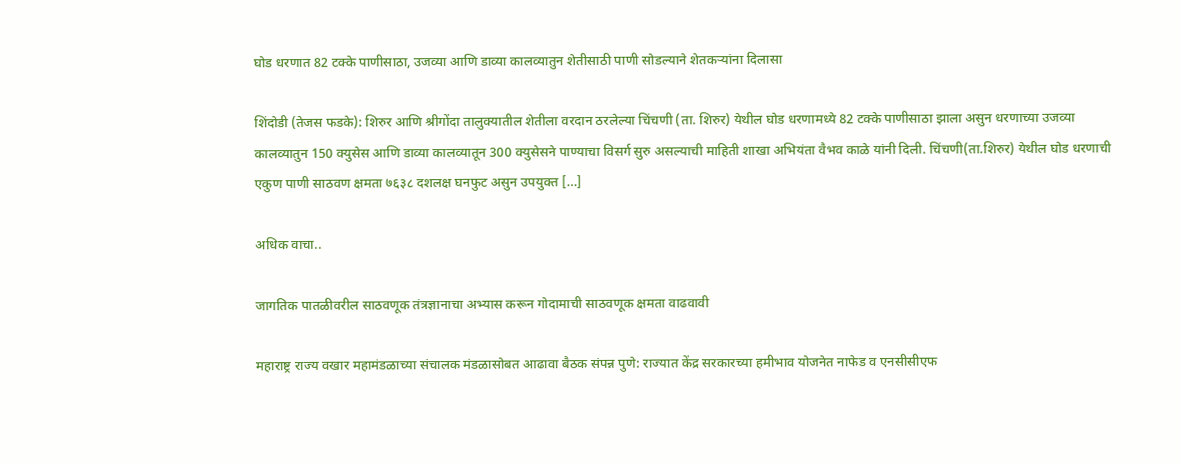घोड धरणात 82 टक्के पाणीसाठा, उजव्या आणि डाव्या कालव्यातुन शेतीसाठी पाणी सोडल्याने शेतकऱ्यांना दिलासा

शिंदोडी (तेजस फडके): शिरुर आणि श्रीगोंदा तालुक्यातील शेतीला वरदान ठरलेल्या चिंचणी (ता. शिरुर) येथील घोड धरणामध्ये 82 टक्के पाणीसाठा झाला असुन धरणाच्या उजव्या कालव्यातुन 150 क्युसेस आणि डाव्या कालव्यातून 300 क्युसेसने पाण्याचा विसर्ग सुरु असल्याची माहिती शाखा अभियंता वैभव काळे यांनी दिली. चिंचणी(ता.शिरुर) येथील घोड धरणाची एकुण पाणी साठवण क्षमता ७६३८ दशलक्ष घनफुट असुन उपयुक्त […]

अधिक वाचा..

जागतिक पातळीवरील साठवणूक तंत्रज्ञानाचा अभ्यास करून गोदामाची साठवणूक क्षमता वाढवावी

महाराष्ट्र राज्य वखार महामंडळाच्या संचालक मंडळासोबत आढावा बैठक संपन्न पुणे: राज्यात केंद्र सरकारच्या हमीभाव योजनेत नाफेड व एनसीसीएफ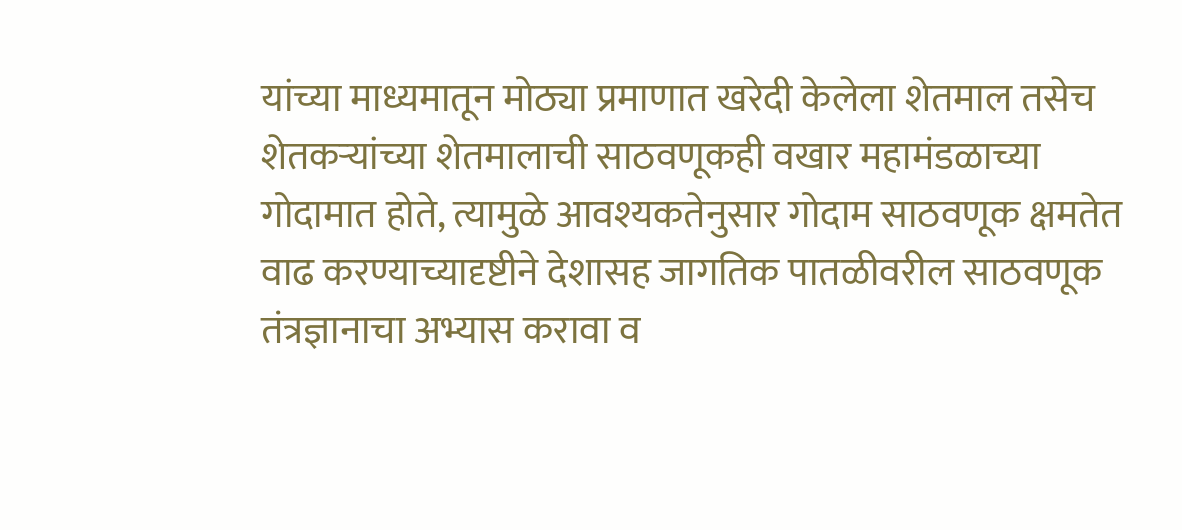यांच्या माध्यमातून मोठ्या प्रमाणात खरेदी केलेला शेतमाल तसेच शेतकऱ्यांच्या शेतमालाची साठवणूकही वखार महामंडळाच्या गोदामात होते, त्यामुळे आवश्यकतेनुसार गोदाम साठवणूक क्षमतेत वाढ करण्याच्यादृष्टीने देशासह जागतिक पातळीवरील साठवणूक तंत्रज्ञानाचा अभ्यास करावा व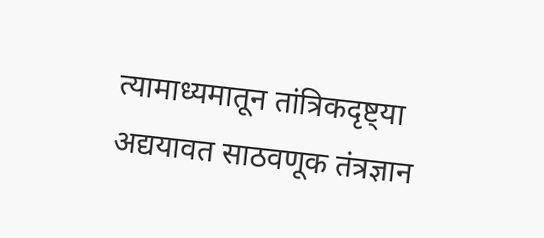त्यामाध्यमातून तांत्रिकदृष्ट्या अद्ययावत साठवणूक तंत्रज्ञान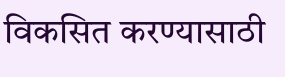विकसित करण्यासाठी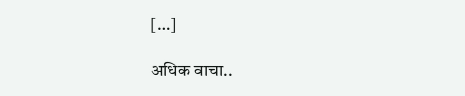[…]

अधिक वाचा..